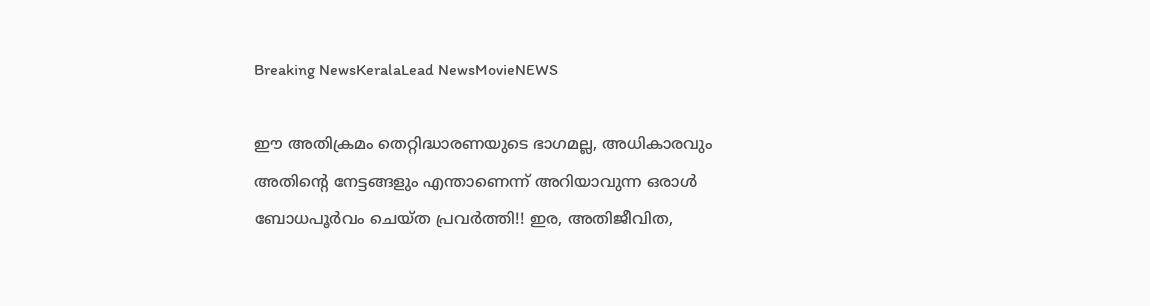Breaking NewsKeralaLead NewsMovieNEWS

ഈ അതിക്രമം തെറ്റിദ്ധാരണയുടെ ഭാഗമല്ല, അധികാരവും അതിന്റെ നേട്ടങ്ങളും എന്താണെന്ന് അറിയാവുന്ന ഒരാൾ ബോധപൂർവം ചെയ്ത പ്രവർത്തി!! ഇര, അതിജീവിത,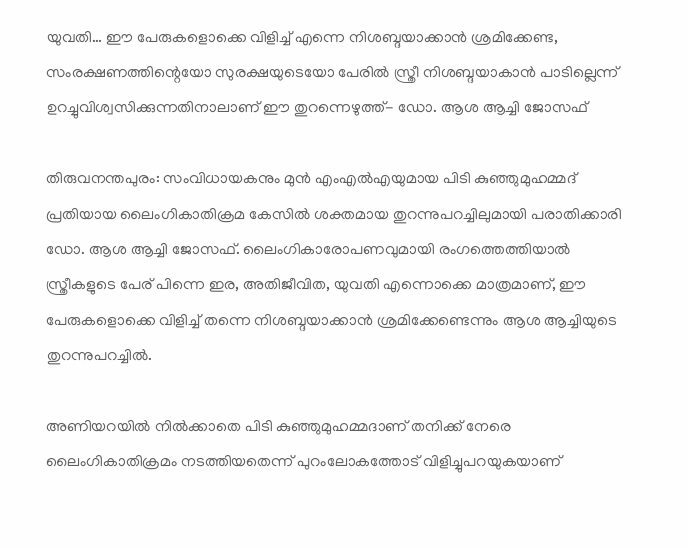യുവതി… ഈ പേരുകളൊക്കെ വിളിച്ച് എന്നെ നിശബ്ദയാക്കാൻ ശ്രമിക്കേണ്ട, സംരക്ഷണത്തിന്റെയോ സുരക്ഷയുടെയോ പേരിൽ സ്ത്രീ നിശബ്ദയാകാൻ പാടില്ലെന്ന് ഉറച്ചുവിശ്വസിക്കുന്നതിനാലാണ് ഈ തുറന്നെഴുത്ത്- ഡോ. ആശ ആച്ചി ജോസഫ്

തിരുവനന്തപുരം: സംവിധായകനും മുൻ എംഎൽഎയുമായ പിടി കുഞ്ഞുമുഹമ്മദ് പ്രതിയായ ലൈംഗികാതിക്രമ കേസിൽ ശക്തമായ തുറന്നുപറച്ചിലുമായി പരാതിക്കാരി ഡോ. ആശ ആച്ചി ജോസഫ്. ലൈംഗികാരോപണവുമായി രംഗത്തെത്തിയാൽ സ്ത്രീകളുടെ പേര് പിന്നെ ഇര, അതിജീവിത, യുവതി എന്നൊക്കെ മാത്രമാണ്, ഈ പേരുകളൊക്കെ വിളിച്ച് തന്നെ നിശബ്ദയാക്കാൻ ശ്രമിക്കേണ്ടെന്നും ആശ ആച്ചിയുടെ തുറന്നുപറച്ചിൽ.

അണിയറയിൽ നിൽക്കാതെ പിടി കുഞ്ഞുമുഹമ്മദാണ് തനിക്ക് നേരെ ലൈംഗികാതിക്രമം നടത്തിയതെന്ന് പുറംലോകത്തോട് വിളിച്ചുപറയുകയാണ്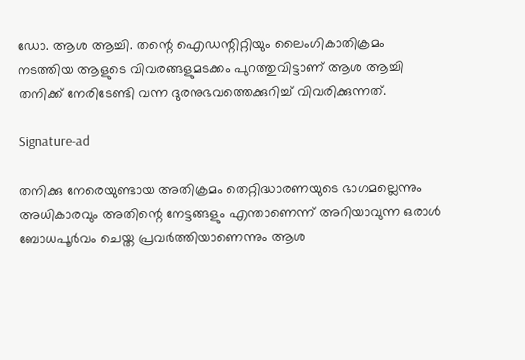ഡോ. ആശ ആച്ചി. തന്റെ ഐഡന്റിറ്റിയും ലൈംഗികാതിക്രമം നടത്തിയ ആളുടെ വിവരങ്ങളുമടക്കം പുറത്തുവിട്ടാണ് ആശ ആച്ചി തനിക്ക് നേരിടേണ്ടി വന്ന ദുരനുഭവത്തെക്കുറിച്ച് വിവരിക്കുന്നത്.

Signature-ad

തനിക്കു നേരെയുണ്ടായ അതിക്രമം തെറ്റിദ്ധാരണയുടെ ഭാഗമല്ലെന്നും അധികാരവും അതിന്റെ നേട്ടങ്ങളും എന്താണെന്ന് അറിയാവുന്ന ഒരാൾ ബോധപൂർവം ചെയ്ത പ്രവർത്തിയാണെന്നും ആശ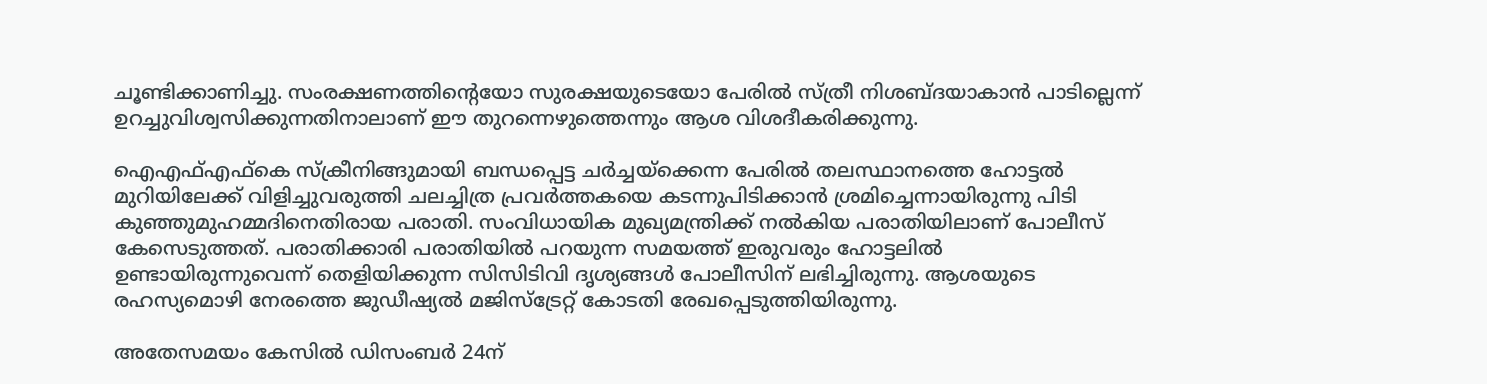ചൂണ്ടിക്കാണിച്ചു. സംരക്ഷണത്തിന്റെയോ സുരക്ഷയുടെയോ പേരിൽ സ്ത്രീ നിശബ്ദയാകാൻ പാടില്ലെന്ന് ഉറച്ചുവിശ്വസിക്കുന്നതിനാലാണ് ഈ തുറന്നെഴുത്തെന്നും ആശ വിശദീകരിക്കുന്നു.

ഐഎഫ്എഫ്‌കെ സ്‌ക്രീനിങ്ങുമായി ബന്ധപ്പെട്ട ചർച്ചയ്‌ക്കെന്ന പേരിൽ തലസ്ഥാനത്തെ ഹോട്ടൽ മുറിയിലേക്ക് വിളിച്ചുവരുത്തി ചലച്ചിത്ര പ്രവർത്തകയെ കടന്നുപിടിക്കാൻ ശ്രമിച്ചെന്നായിരുന്നു പിടി കുഞ്ഞുമുഹമ്മദിനെതിരായ പരാതി. സംവിധായിക മുഖ്യമന്ത്രിക്ക് നൽകിയ പരാതിയിലാണ് പോലീസ് കേസെടുത്തത്. പരാതിക്കാരി പരാതിയിൽ പറയുന്ന സമയത്ത് ഇരുവരും ഹോട്ടലിൽ ഉണ്ടായിരുന്നുവെന്ന് തെളിയിക്കുന്ന സിസിടിവി ദൃശ്യങ്ങൾ പോലീസിന് ലഭിച്ചിരുന്നു. ആശയുടെ രഹസ്യമൊഴി നേരത്തെ ജുഡീഷ്യൽ മജിസ്ട്രേറ്റ് കോടതി രേഖപ്പെടുത്തിയിരുന്നു.

അതേസമയം കേസിൽ ഡിസംബർ 24ന്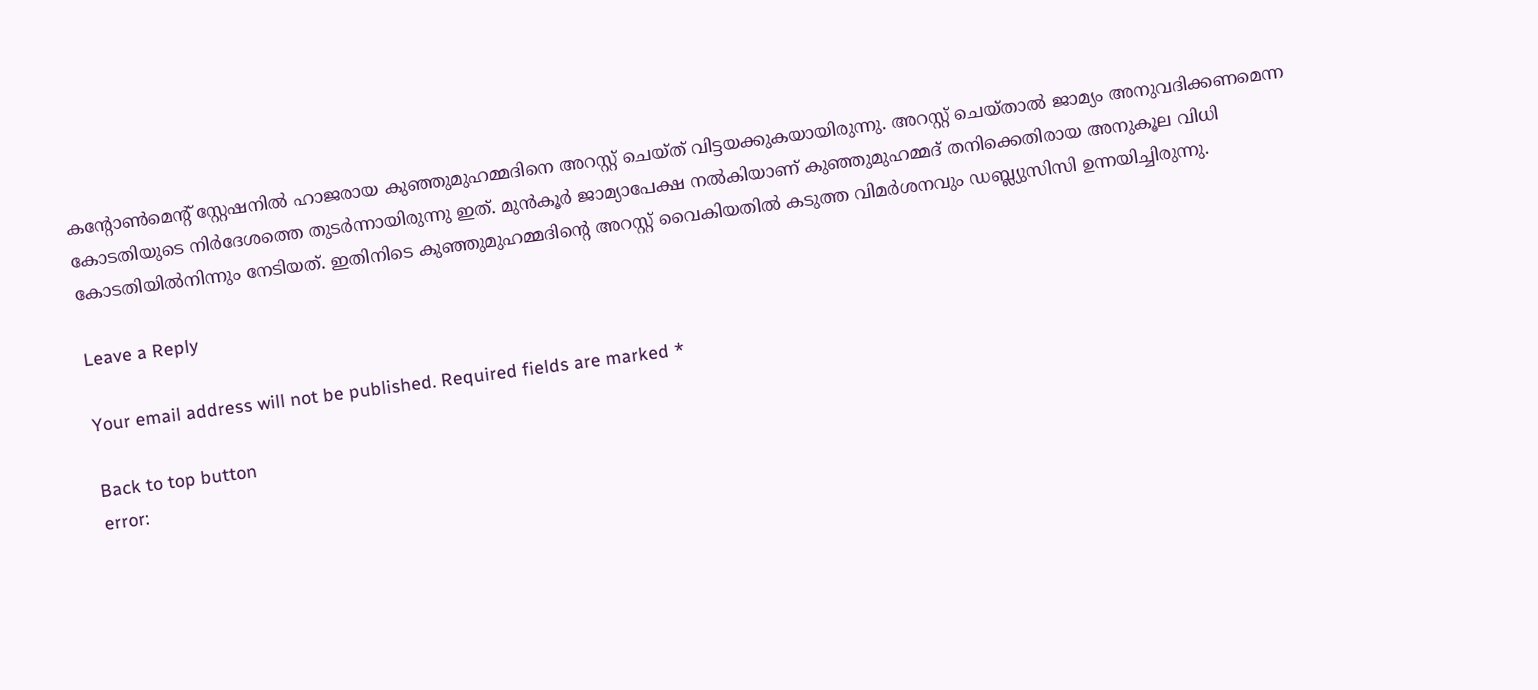കന്റോൺമെന്റ് സ്റ്റേഷനിൽ ഹാജരായ കുഞ്ഞുമുഹമ്മദിനെ അറസ്റ്റ് ചെയ്ത് വിട്ടയക്കുകയായിരുന്നു. അറസ്റ്റ് ചെയ്താൽ ജാമ്യം അനുവദിക്കണമെന്ന കോടതിയുടെ നിർദേശത്തെ തുടർന്നായിരുന്നു ഇത്. മുൻകൂർ ജാമ്യാപേക്ഷ നൽകിയാണ് കുഞ്ഞുമുഹമ്മദ് തനിക്കെതിരായ അനുകൂല വിധി കോടതിയിൽനിന്നും നേടിയത്. ഇതിനിടെ കുഞ്ഞുമുഹമ്മദിന്റെ അറസ്റ്റ് വൈകിയതിൽ കടുത്ത വിമർശനവും ഡബ്ല്യുസിസി ഉന്നയിച്ചിരുന്നു.

Leave a Reply

Your email address will not be published. Required fields are marked *

Back to top button
error: